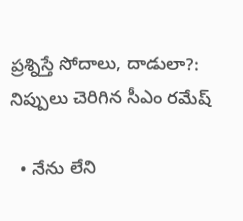ప్రశ్నిస్తే సోదాలు, దాడులా?: నిప్పులు చెరిగిన సీఎం రమేష్

  • నేను లేని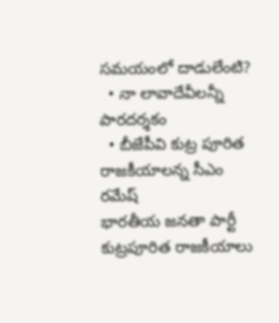సమయంలో దాడులేంటి?
  • నా లావాదేవీలన్నీ పారదర్శకం
  • బీజేపీవి కుట్ర పూరిత రాజకీయాలన్న సీఎం రమేష్
భారతీయ జనతా పార్టీ కుట్రపూరిత రాజకీయాలు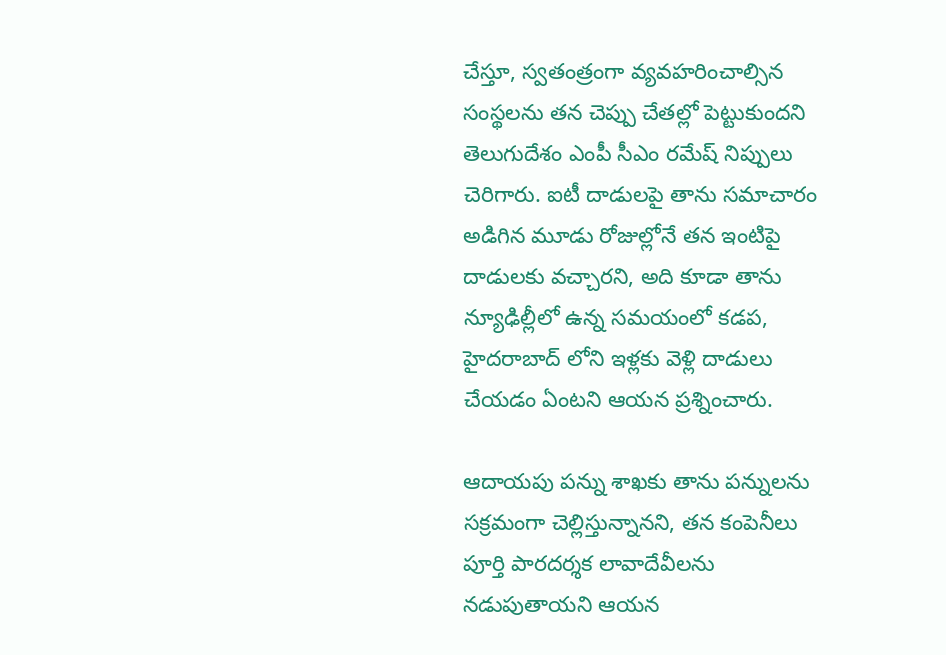చేస్తూ, స్వతంత్రంగా వ్యవహరించాల్సిన సంస్థలను తన చెప్పు చేతల్లో పెట్టుకుందని తెలుగుదేశం ఎంపీ సీఎం రమేష్ నిప్పులు చెరిగారు. ఐటీ దాడులపై తాను సమాచారం అడిగిన మూడు రోజుల్లోనే తన ఇంటిపై దాడులకు వచ్చారని, అది కూడా తాను న్యూఢిల్లీలో ఉన్న సమయంలో కడప, హైదరాబాద్ లోని ఇళ్లకు వెళ్లి దాడులు చేయడం ఏంటని ఆయన ప్రశ్నించారు.

ఆదాయపు పన్ను శాఖకు తాను పన్నులను సక్రమంగా చెల్లిస్తున్నానని, తన కంపెనీలు పూర్తి పారదర్శక లావాదేవీలను నడుపుతాయని ఆయన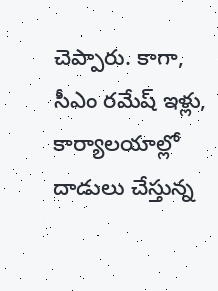చెప్పారు. కాగా, సీఎం రమేష్ ఇళ్లు, కార్యాలయాల్లో దాడులు చేస్తున్న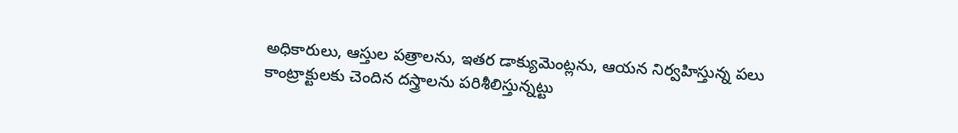అధికారులు, ఆస్తుల పత్రాలను, ఇతర డాక్యుమెంట్లను, ఆయన నిర్వహిస్తున్న పలు కాంట్రాక్టులకు చెందిన దస్త్రాలను పరిశీలిస్తున్నట్టు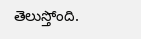తెలుస్తోంది.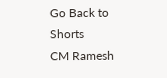Go Back to Shorts
CM Ramesh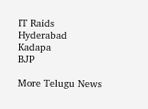IT Raids
Hyderabad
Kadapa
BJP

More Telugu News